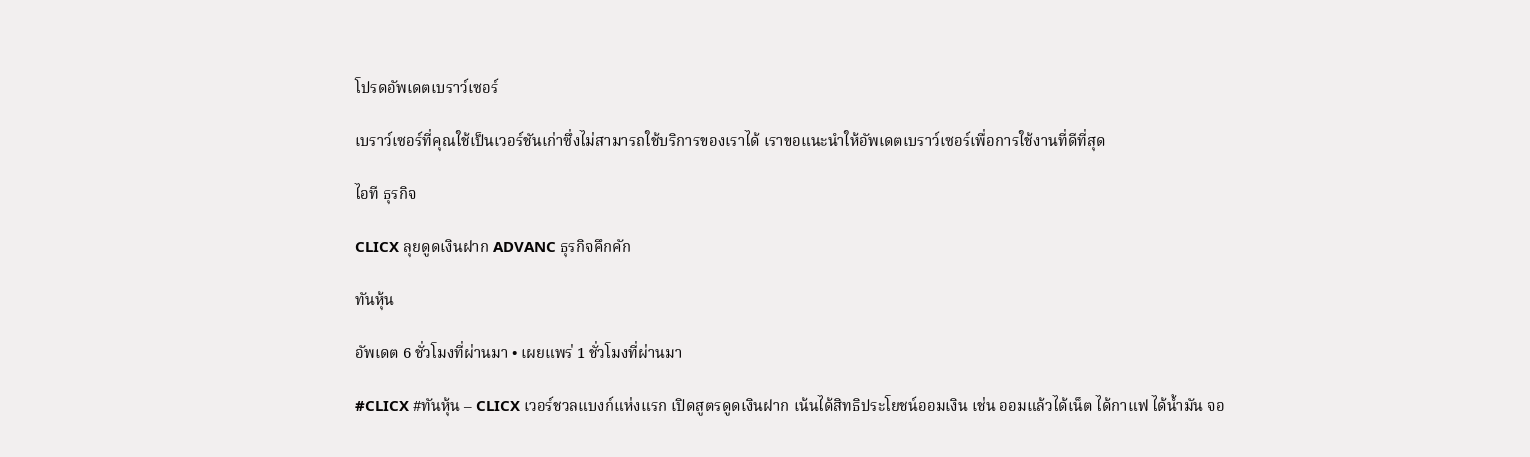โปรดอัพเดตเบราว์เซอร์

เบราว์เซอร์ที่คุณใช้เป็นเวอร์ชันเก่าซึ่งไม่สามารถใช้บริการของเราได้ เราขอแนะนำให้อัพเดตเบราว์เซอร์เพื่อการใช้งานที่ดีที่สุด

ไอที ธุรกิจ

CLICX ลุยดูดเงินฝาก ADVANC ธุรกิจคึกคัก

ทันหุ้น

อัพเดต 6 ชั่วโมงที่ผ่านมา • เผยแพร่ 1 ชั่วโมงที่ผ่านมา

#CLICX #ทันหุ้น – CLICX เวอร์ชวลแบงก์แห่งแรก เปิดสูตรดูดเงินฝาก เน้นได้สิทธิประโยชน์ออมเงิน เช่น ออมแล้วได้เน็ต ได้กาแฟ ได้น้ำมัน จอ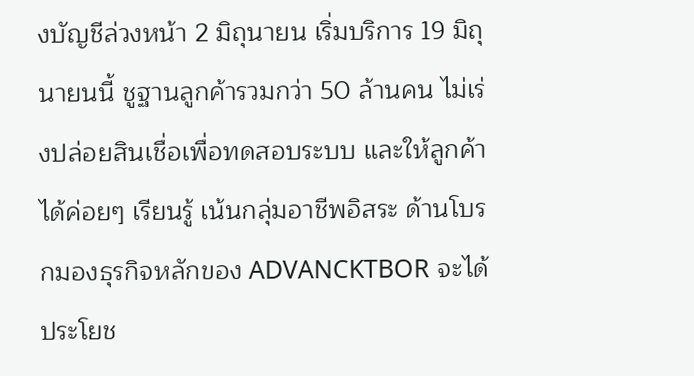งบัญชีล่วงหน้า 2 มิถุนายน เริ่มบริการ 19 มิถุนายนนี้ ชูฐานลูกค้ารวมกว่า 50 ล้านคน ไม่เร่งปล่อยสินเชื่อเพื่อทดสอบระบบ และให้ลูกค้าได้ค่อยๆ เรียนรู้ เน้นกลุ่มอาชีพอิสระ ด้านโบรกมองธุรกิจหลักของ ADVANCKTBOR จะได้ประโยช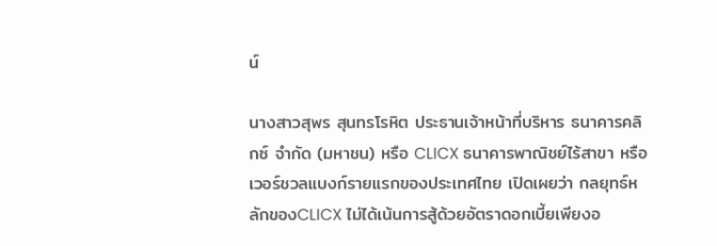น์

นางสาวสุพร สุนทรโรหิต ประธานเจ้าหน้าที่บริหาร ธนาคารคลิกซ์ จำกัด (มหาชน) หรือ CLICX ธนาคารพาณิชย์ไร้สาขา หรือ เวอร์ชวลแบงก์รายแรกของประเทศไทย เปิดเผยว่า กลยุทธ์หลักของCLICX ไม่ได้เน้นการสู้ด้วยอัตราดอกเบี้ยเพียงอ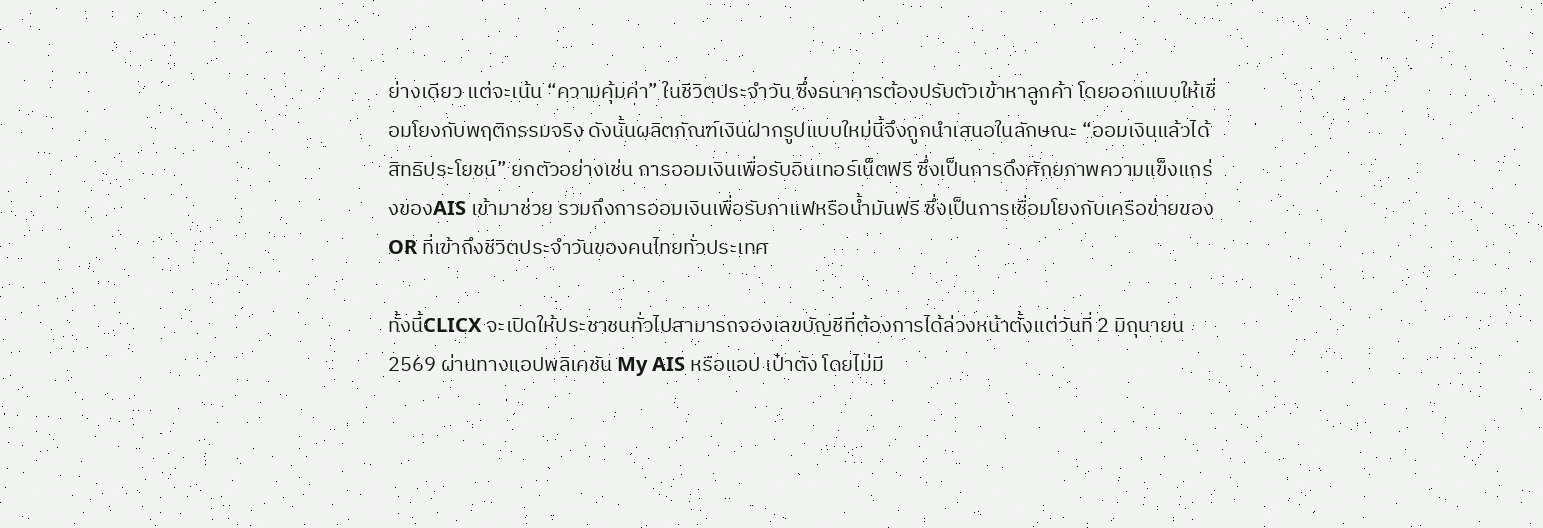ย่างเดียว แต่จะเน้น “ความคุ้มค่า” ในชีวิตประจำวัน ซึ่งธนาคารต้องปรับตัวเข้าหาลูกค้า โดยออกแบบให้เชื่อมโยงกับพฤติกรรมจริง ดังนั้นผลิตภัณฑ์เงินฝากรูปแบบใหม่นี้จึงถูกนำเสนอในลักษณะ “ออมเงินแล้วได้สิทธิประโยชน์” ยกตัวอย่างเช่น การออมเงินเพื่อรับอินเทอร์เน็ตฟรี ซึ่งเป็นการดึงศักยภาพความแข็งแกร่งของAIS เข้ามาช่วย รวมถึงการออมเงินเพื่อรับกาแฟหรือน้ำมันฟรี ซึ่งเป็นการเชื่อมโยงกับเครือข่ายของ OR ที่เข้าถึงชีวิตประจำวันของคนไทยทั่วประเทศ

ทั้งนี้CLICX จะเปิดให้ประชาชนทั่วไปสามารถจองเลขบัญชีที่ต้องการได้ล่วงหน้าตั้งแต่วันที่ 2 มิถุนายน 2569 ผ่านทางแอปพลิเคชัน My AIS หรือแอป เป๋าตัง โดยไม่มี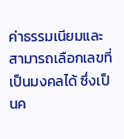ค่าธรรมเนียมและสามารถเลือกเลขที่เป็นมงคลได้ ซึ่งเป็นค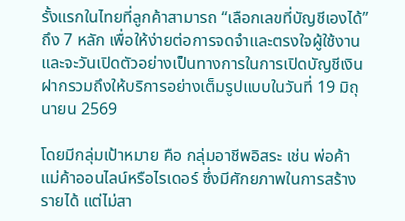รั้งแรกในไทยที่ลูกค้าสามารถ “เลือกเลขที่บัญชีเองได้” ถึง 7 หลัก เพื่อให้ง่ายต่อการจดจำและตรงใจผู้ใช้งานและจะวันเปิดตัวอย่างเป็นทางการในการเปิดบัญชีเงินฝากรวมถึงให้บริการอย่างเต็มรูปแบบในวันที่ 19 มิถุนายน 2569

โดยมีกลุ่มเป้าหมาย คือ กลุ่มอาชีพอิสระ เช่น พ่อค้าแม่ค้าออนไลน์หรือไรเดอร์ ซึ่งมีศักยภาพในการสร้างรายได้ แต่ไม่สา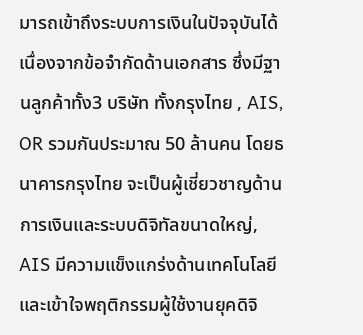มารถเข้าถึงระบบการเงินในปัจจุบันได้เนื่องจากข้อจำกัดด้านเอกสาร ซึ่งมีฐานลูกค้าทั้ง3 บริษัท ทั้งกรุงไทย , AIS, OR รวมกันประมาณ 50 ล้านคน โดยธนาคารกรุงไทย จะเป็นผู้เชี่ยวชาญด้านการเงินและระบบดิจิทัลขนาดใหญ่, AIS มีความแข็งแกร่งด้านเทคโนโลยีและเข้าใจพฤติกรรมผู้ใช้งานยุคดิจิ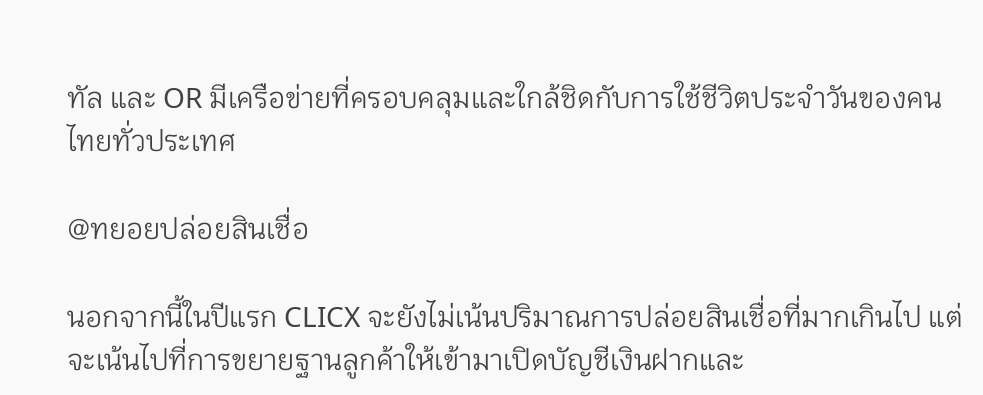ทัล และ OR มีเครือข่ายที่ครอบคลุมและใกล้ชิดกับการใช้ชีวิตประจำวันของคนไทยทั่วประเทศ

@ทยอยปล่อยสินเชื่อ

นอกจากนี้ในปีแรก CLICX จะยังไม่เน้นปริมาณการปล่อยสินเชื่อที่มากเกินไป แต่จะเน้นไปที่การขยายฐานลูกค้าให้เข้ามาเปิดบัญชีเงินฝากและ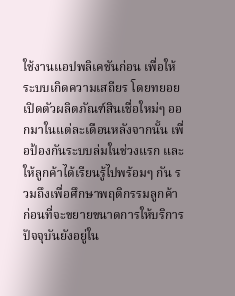ใช้งานแอปพลิเคชันก่อน เพื่อให้ระบบเกิดความเสถียร โดยทยอยเปิดตัวผลิตภัณฑ์สินเชื่อใหม่ๆ ออกมาในแต่ละเดือนหลังจากนั้น เพื่อป้องกันระบบล่มในช่วงแรก และให้ลูกค้าได้เรียนรู้ไปพร้อมๆ กัน รวมถึงเพื่อศึกษาพฤติกรรมลูกค้า ก่อนที่จะขยายขนาดการให้บริการ ปัจจุบันยังอยู่ใน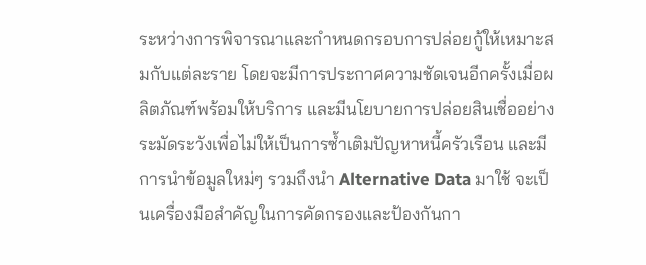ระหว่างการพิจารณาและกำหนดกรอบการปล่อยกู้ให้เหมาะสมกับแต่ละราย โดยจะมีการประกาศความชัดเจนอีกครั้งเมื่อผลิตภัณฑ์พร้อมให้บริการ และมีนโยบายการปล่อยสินเชื่ออย่างระมัดระวังเพื่อไม่ให้เป็นการซ้ำเติมปัญหาหนี้ครัวเรือน และมีการนำข้อมูลใหม่ๆ รวมถึงนำ Alternative Data มาใช้ จะเป็นเครื่องมือสำคัญในการคัดกรองและป้องกันกา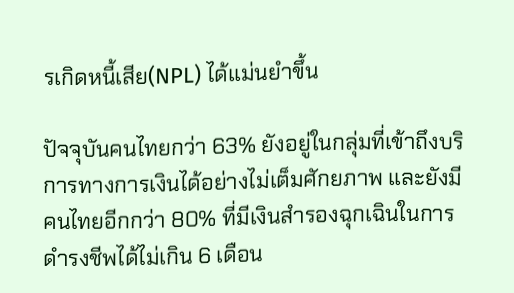รเกิดหนี้เสีย(NPL) ได้แม่นยำขึ้น

ปัจจุบันคนไทยกว่า 63% ยังอยู่ในกลุ่มที่เข้าถึงบริการทางการเงินได้อย่างไม่เต็มศักยภาพ และยังมีคนไทยอีกกว่า 80% ที่มีเงินสำรองฉุกเฉินในการดำรงชีพได้ไม่เกิน 6 เดือน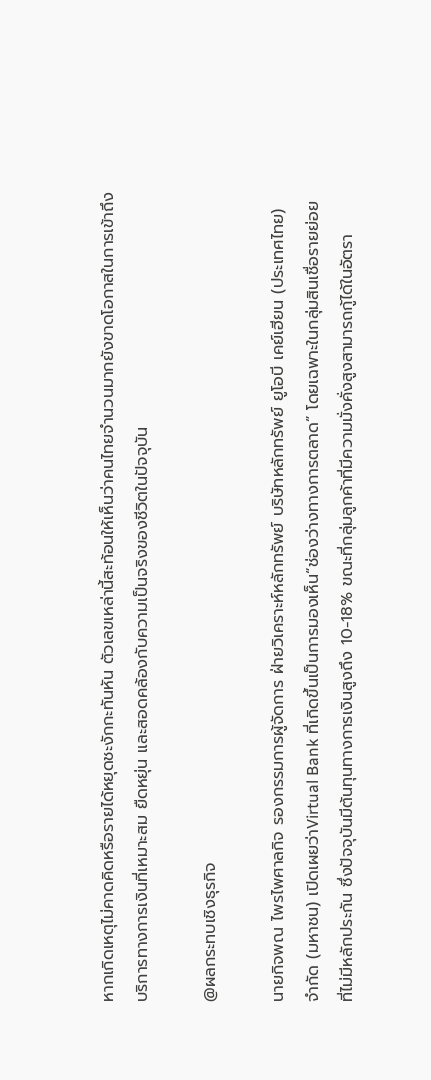หากเกิดเหตุไม่คาดคิดหรือรายได้หยุดชะงักกะทันหัน ตัวเลขเหล่านี้สะท้อนให้เห็นว่าคนไทยจำนวนมากยังขาดโอกาสในการเข้าถึงบริการทางการเงินที่เหมาะสม ยืดหยุ่น และสอดคล้องกับความเป็นจริงของชีวิตในปัจจุบัน

@ผลกระทบเชิงธุรกิจ

นายกิจพณ ไพรไพศาลกิจ รองกรรมการผู้จัดการ ฝ่ายวิเคราะห์หลักทรัพย์ บริษัทหลักทรัพย์ ยูโอบี เคย์เฮียน (ประเทศไทย) จำกัด (มหาชน) เปิดเผยว่าVirtual Bank ที่เกิดขึ้นเป็นการมองเห็น“ช่องว่างทางการตลาด” โดยเฉพาะในกลุ่มสินเชื่อรายย่อยที่ไม่มีหลักประกัน ซึ่งปัจจุบันมีต้นทุนทางการเงินสูงถึง 10-18% ขณะที่กลุ่มลูกค้าที่มีความมั่งคั่งสูงสามารถกู้ได้ในอัตรา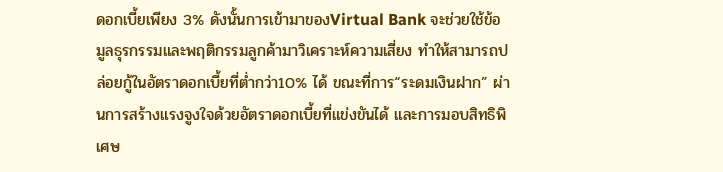ดอกเบี้ยเพียง 3% ดังนั้นการเข้ามาของVirtual Bank จะช่วยใช้ข้อมูลธุรกรรมและพฤติกรรมลูกค้ามาวิเคราะห์ความเสี่ยง ทำให้สามารถปล่อยกู้ในอัตราดอกเบี้ยที่ต่ำกว่า10% ได้ ขณะที่การ“ระดมเงินฝาก” ผ่านการสร้างแรงจูงใจด้วยอัตราดอกเบี้ยที่แข่งขันได้ และการมอบสิทธิพิเศษ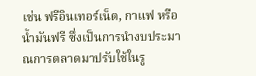เช่น ฟรีอินเทอร์เน็ต, กาแฟ หรือน้ำมันฟรี ซึ่งเป็นการนำงบประมาณการตลาดมาปรับใช้ในรู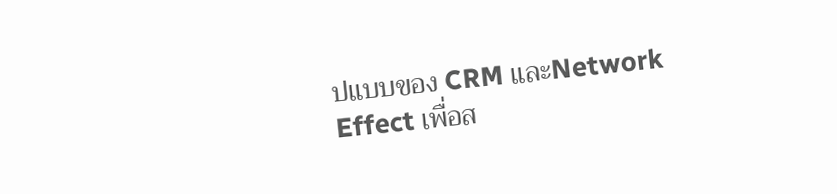ปแบบของ CRM และNetwork Effect เพื่อส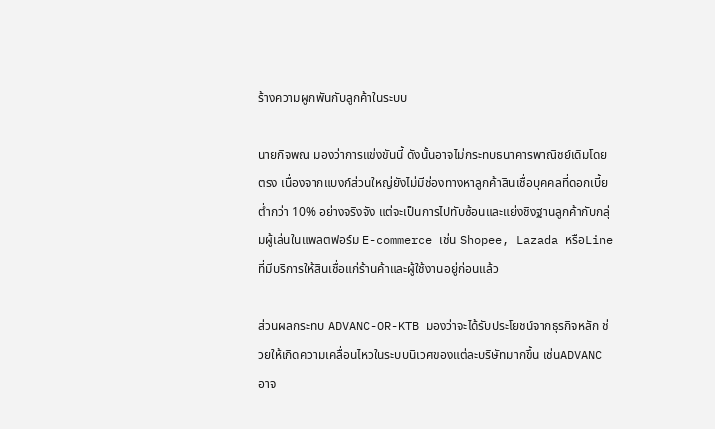ร้างความผูกพันกับลูกค้าในระบบ

นายกิจพณ มองว่าการแข่งขันนี้ ดังนั้นอาจไม่กระทบธนาคารพาณิชย์เดิมโดยตรง เนื่องจากแบงก์ส่วนใหญ่ยังไม่มีช่องทางหาลูกค้าสินเชื่อบุคคลที่ดอกเบี้ยต่ำกว่า 10% อย่างจริงจัง แต่จะเป็นการไปทับซ้อนและแย่งชิงฐานลูกค้ากับกลุ่มผู้เล่นในแพลตฟอร์ม E-commerce เช่น Shopee, Lazada หรือLine ที่มีบริการให้สินเชื่อแก่ร้านค้าและผู้ใช้งานอยู่ก่อนแล้ว

ส่วนผลกระทบ ADVANC-OR-KTB มองว่าจะได้รับประโยชน์จากธุรกิจหลัก ช่วยให้เกิดความเคลื่อนไหวในระบบนิเวศของแต่ละบริษัทมากขึ้น เช่นADVANC อาจ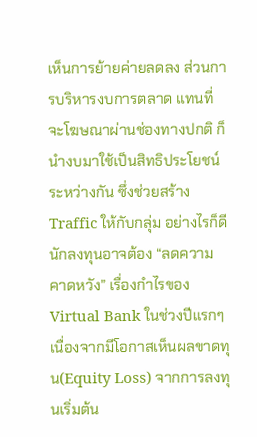เห็นการย้ายค่ายลดลง ส่วนการบริหารงบการตลาด แทนที่จะโฆษณาผ่านช่องทางปกติ ก็นำงบมาใช้เป็นสิทธิประโยชน์ระหว่างกัน ซึ่งช่วยสร้าง Traffic ให้กับกลุ่ม อย่างไรก็ดีนักลงทุนอาจต้อง “ลดความคาดหวัง” เรื่องกำไรของ Virtual Bank ในช่วงปีแรกๆ เนื่องจากมีโอกาสเห็นผลขาดทุน(Equity Loss) จากการลงทุนเริ่มต้น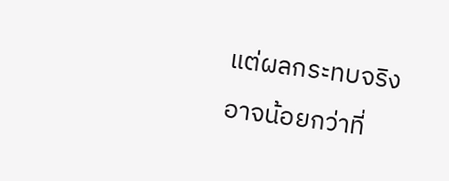แต่ผลกระทบจริงอาจน้อยกว่าที่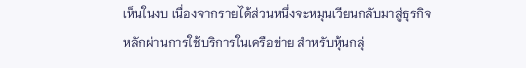เห็นในงบ เนื่องจากรายได้ส่วนหนึ่งจะหมุนเวียนกลับมาสู่ธุรกิจหลักผ่านการใช้บริการในเครือข่าย สำหรับหุ้นกลุ่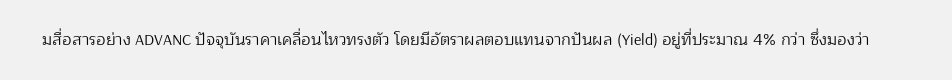มสื่อสารอย่าง ADVANC ปัจจุบันราคาเคลื่อนไหวทรงตัว โดยมีอัตราผลตอบแทนจากปันผล (Yield) อยู่ที่ประมาณ 4% กว่า ซึ่งมองว่า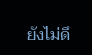ยังไม่ดึ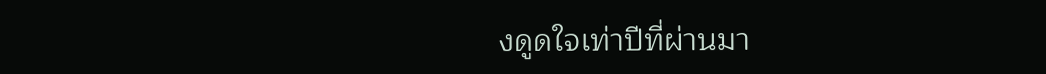งดูดใจเท่าปีที่ผ่านมา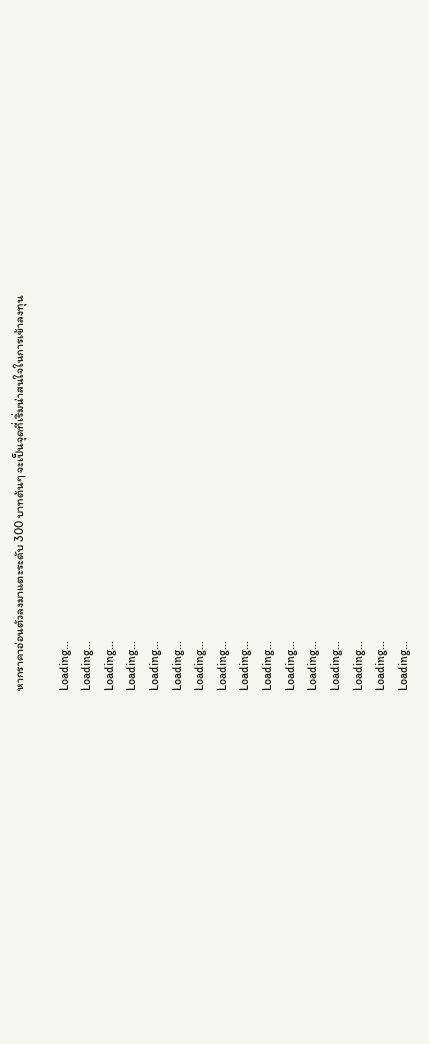หากราคาอ่อนตัวลงมาแตะระดับ 300 บาทต้นๆ จะเป็นจุดที่เริ่มน่าสนใจในการเข้าลงทุน

Loading...
Loading...
Loading...
Loading...
Loading...
Loading...
Loading...
Loading...
Loading...
Loading...
Loading...
Loading...
Loading...
Loading...
Loading...
Loading...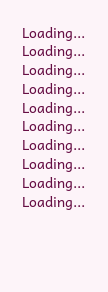Loading...
Loading...
Loading...
Loading...
Loading...
Loading...
Loading...
Loading...
Loading...
Loading...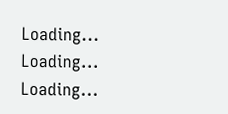Loading...
Loading...
Loading...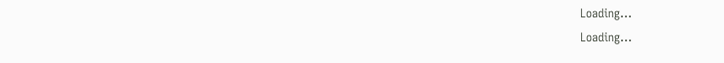Loading...
Loading...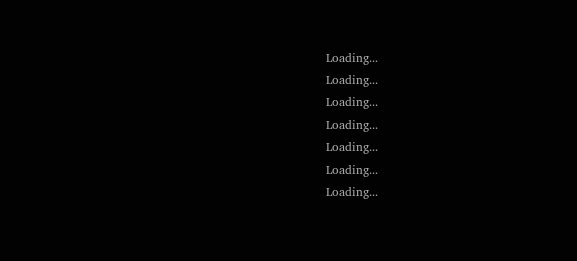Loading...
Loading...
Loading...
Loading...
Loading...
Loading...
Loading...